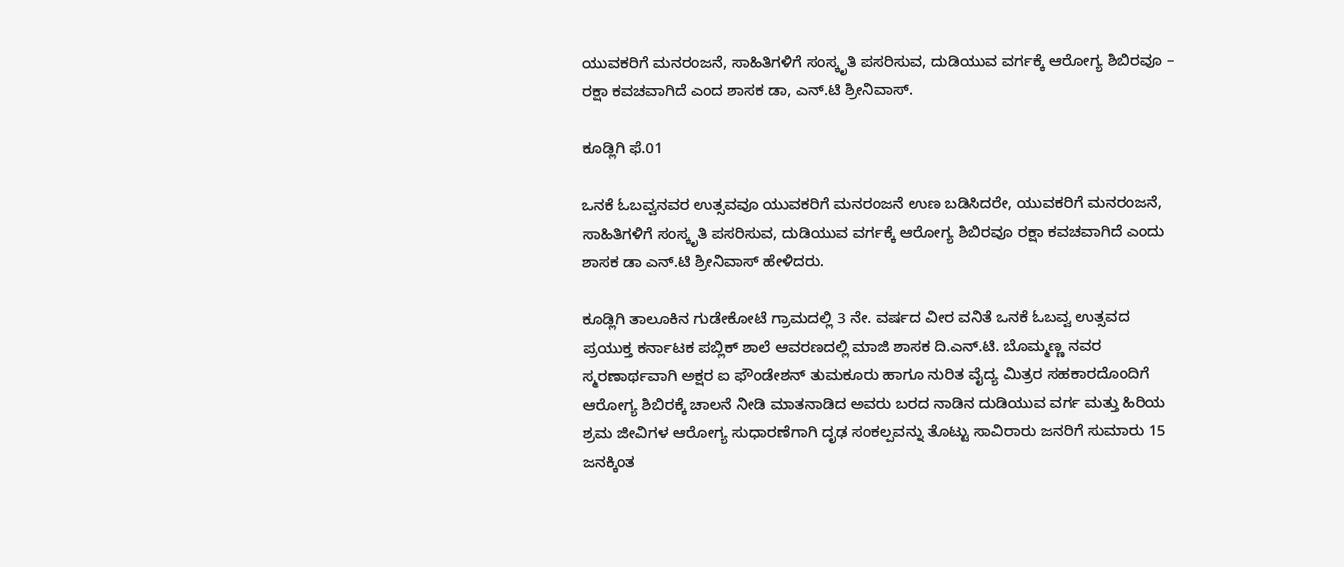ಯುವಕರಿಗೆ ಮನರಂಜನೆ, ಸಾಹಿತಿಗಳಿಗೆ ಸಂಸ್ಕೃತಿ ಪಸರಿಸುವ, ದುಡಿಯುವ ವರ್ಗಕ್ಕೆ ಆರೋಗ್ಯ ಶಿಬಿರವೂ – ರಕ್ಷಾ ಕವಚವಾಗಿದೆ ಎಂದ ಶಾಸಕ ಡಾ, ಎನ್.ಟಿ ಶ್ರೀನಿವಾಸ್.

ಕೂಡ್ಲಿಗಿ ಫೆ.01

ಒನಕೆ ಓಬವ್ವನವರ ಉತ್ಸವವೂ ಯುವಕರಿಗೆ ಮನರಂಜನೆ ಉಣ ಬಡಿಸಿದರೇ, ಯುವಕರಿಗೆ ಮನರಂಜನೆ, ಸಾಹಿತಿಗಳಿಗೆ ಸಂಸ್ಕೃತಿ ಪಸರಿಸುವ, ದುಡಿಯುವ ವರ್ಗಕ್ಕೆ ಆರೋಗ್ಯ ಶಿಬಿರವೂ ರಕ್ಷಾ ಕವಚವಾಗಿದೆ ಎಂದು ಶಾಸಕ ಡಾ ಎನ್.ಟಿ ಶ್ರೀನಿವಾಸ್ ಹೇಳಿದರು.

ಕೂಡ್ಲಿಗಿ ತಾಲೂಕಿನ ಗುಡೇಕೋಟೆ ಗ್ರಾಮದಲ್ಲಿ 3 ನೇ. ವರ್ಷದ ವೀರ ವನಿತೆ ಒನಕೆ ಓಬವ್ವ ಉತ್ಸವದ ಪ್ರಯುಕ್ತ ಕರ್ನಾಟಕ ಪಬ್ಲಿಕ್ ಶಾಲೆ ಆವರಣದಲ್ಲಿ ಮಾಜಿ ಶಾಸಕ ದಿ.ಎನ್.ಟಿ. ಬೊಮ್ಮಣ್ಣ ನವರ ಸ್ಮರಣಾರ್ಥವಾಗಿ ಅಕ್ಷರ ಐ ಫೌಂಡೇಶನ್ ತುಮಕೂರು ಹಾಗೂ ನುರಿತ ವೈದ್ಯ ಮಿತ್ರರ ಸಹಕಾರದೊಂದಿಗೆ ಆರೋಗ್ಯ ಶಿಬಿರಕ್ಕೆ ಚಾಲನೆ ನೀಡಿ ಮಾತನಾಡಿದ ಅವರು ಬರದ ನಾಡಿನ ದುಡಿಯುವ ವರ್ಗ ಮತ್ತು ಹಿರಿಯ ಶ್ರಮ ಜೀವಿಗಳ ಆರೋಗ್ಯ ಸುಧಾರಣೆಗಾಗಿ ದೃಢ ಸಂಕಲ್ಪವನ್ನು ತೊಟ್ಟು ಸಾವಿರಾರು ಜನರಿಗೆ ಸುಮಾರು 15 ಜನಕ್ಕಿಂತ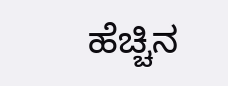ಹೆಚ್ಚಿನ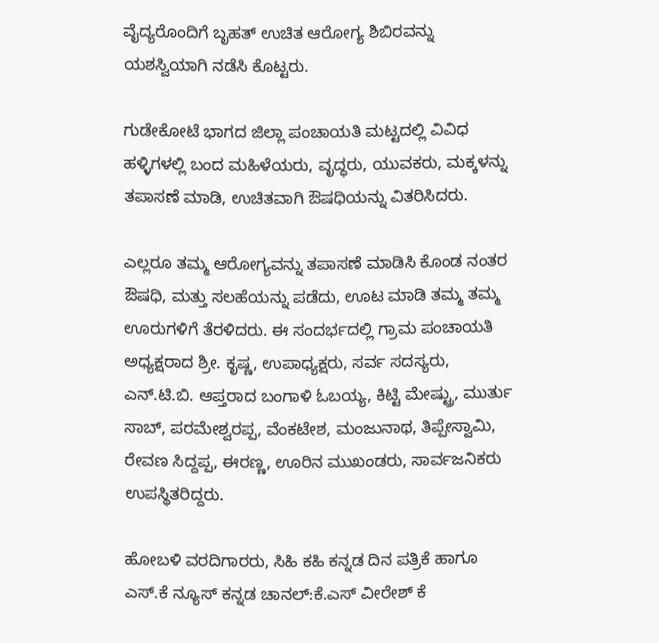ವೈದ್ಯರೊಂದಿಗೆ ಬೃಹತ್ ಉಚಿತ ಆರೋಗ್ಯ ಶಿಬಿರವನ್ನು ಯಶಸ್ವಿಯಾಗಿ ನಡೆಸಿ ಕೊಟ್ಟರು.

ಗುಡೇಕೋಟೆ ಭಾಗದ ಜಿಲ್ಲಾ ಪಂಚಾಯತಿ ಮಟ್ಟದಲ್ಲಿ ವಿವಿಧ ಹಳ್ಳಿಗಳಲ್ಲಿ ಬಂದ ಮಹಿಳೆಯರು, ವೃದ್ಧರು, ಯುವಕರು, ಮಕ್ಕಳನ್ನು ತಪಾಸಣೆ ಮಾಡಿ, ಉಚಿತವಾಗಿ ಔಷಧಿಯನ್ನು ವಿತರಿಸಿದರು.

ಎಲ್ಲರೂ ತಮ್ಮ ಆರೋಗ್ಯವನ್ನು ತಪಾಸಣೆ ಮಾಡಿಸಿ ಕೊಂಡ ನಂತರ ಔಷಧಿ, ಮತ್ತು ಸಲಹೆಯನ್ನು ಪಡೆದು, ಊಟ ಮಾಡಿ ತಮ್ಮ ತಮ್ಮ ಊರುಗಳಿಗೆ ತೆರಳಿದರು. ಈ ಸಂದರ್ಭದಲ್ಲಿ ಗ್ರಾಮ ಪಂಚಾಯತಿ ಅಧ್ಯಕ್ಷರಾದ ಶ್ರೀ. ಕೃಷ್ಣ, ಉಪಾಧ್ಯಕ್ಷರು, ಸರ್ವ ಸದಸ್ಯರು, ಎನ್.ಟಿ.ಬಿ. ಆಪ್ತರಾದ ಬಂಗಾಳಿ ಓಬಯ್ಯ, ಕಿಟ್ಟಿ ಮೇಷ್ಟ್ರು, ಮುರ್ತು ಸಾಬ್, ಪರಮೇಶ್ವರಪ್ಪ, ವೆಂಕಟೇಶ, ಮಂಜುನಾಥ, ತಿಪ್ಪೇಸ್ವಾಮಿ, ರೇವಣ ಸಿದ್ದಪ್ಪ, ಈರಣ್ಣ, ಊರಿನ ಮುಖಂಡರು, ಸಾರ್ವಜನಿಕರು ಉಪಸ್ಥಿತರಿದ್ದರು.

ಹೋಬಳಿ ವರದಿಗಾರರು, ಸಿಹಿ ಕಹಿ ಕನ್ನಡ ದಿನ ಪತ್ರಿಕೆ ಹಾಗೂ ಎಸ್.ಕೆ ನ್ಯೂಸ್ ಕನ್ನಡ ಚಾನಲ್:ಕೆ.ಎಸ್ ವೀರೇಶ್ ಕೆ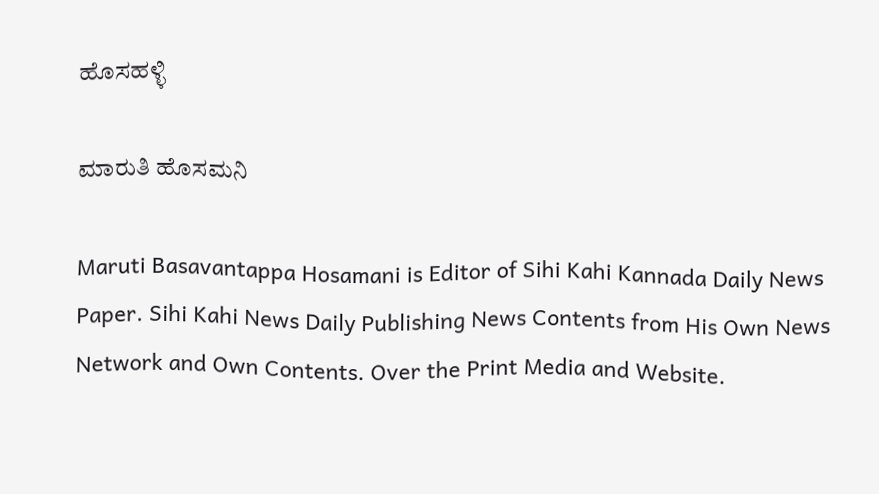ಹೊಸಹಳ್ಳಿ

ಮಾರುತಿ ಹೊಸಮನಿ

Maruti Basavantappa Hosamani is Editor of Sihi Kahi Kannada Daily News Paper. Sihi Kahi News Daily Publishing News Contents from His Own News Network and Own Contents. Over the Print Media and Website.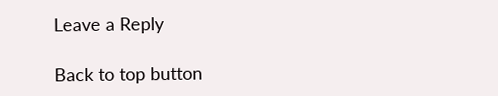Leave a Reply

Back to top button